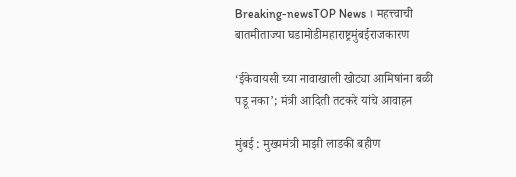Breaking-newsTOP News । महत्त्वाची बातमीताज्या घडामोडीमहाराष्ट्रमुंबईराजकारण

‘ईकेवायसी च्या नावाखाली खोट्या आमिषांना बळी पडू नका’; मंत्री आदिती तटकरे यांचे आवाहन

मुंबई : मुख्यमंत्री माझी लाडकी बहीण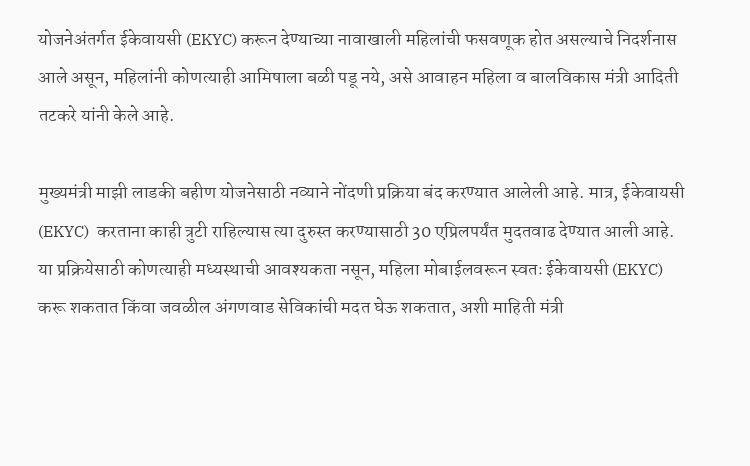योजनेअंतर्गत ईकेवायसी (EKYC) करून देण्याच्या नावाखाली महिलांची फसवणूक होत असल्याचे निदर्शनास आले असून, महिलांनी कोणत्याही आमिषाला बळी पडू नये, असे आवाहन महिला व बालविकास मंत्री आदिती तटकरे यांनी केले आहे.

मुख्यमंत्री माझी लाडकी बहीण योजनेसाठी नव्याने नोंदणी प्रक्रिया बंद करण्यात आलेली आहे. मात्र, ईकेवायसी (EKYC)  करताना काही त्रुटी राहिल्यास त्या दुरुस्त करण्यासाठी 30 एप्रिलपर्यंत मुदतवाढ देण्यात आली आहे. या प्रक्रियेसाठी कोणत्याही मध्यस्थाची आवश्यकता नसून, महिला मोबाईलवरून स्वतः ईकेवायसी (EKYC)  करू शकतात किंवा जवळील अंगणवाड सेविकांची मदत घेऊ शकतात, अशी माहिती मंत्री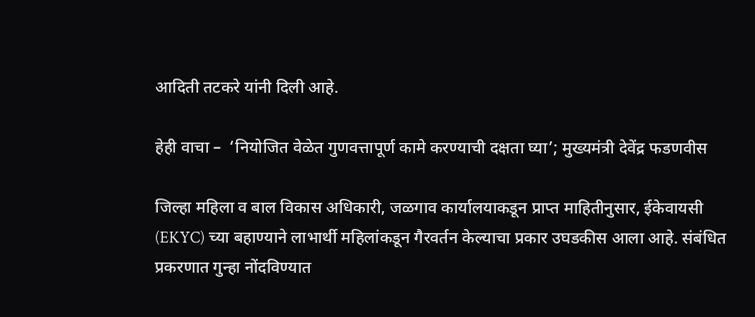आदिती तटकरे यांनी दिली आहे.

हेही वाचा –  ‘नियोजित वेळेत गुणवत्तापूर्ण कामे करण्याची दक्षता घ्या’; मुख्यमंत्री देवेंद्र फडणवीस

जिल्हा महिला व बाल विकास अधिकारी, जळगाव कार्यालयाकडून प्राप्त माहितीनुसार, ईकेवायसी (EKYC) च्या बहाण्याने लाभार्थी महिलांकडून गैरवर्तन केल्याचा प्रकार उघडकीस आला आहे. संबंधित प्रकरणात गुन्हा नोंदविण्यात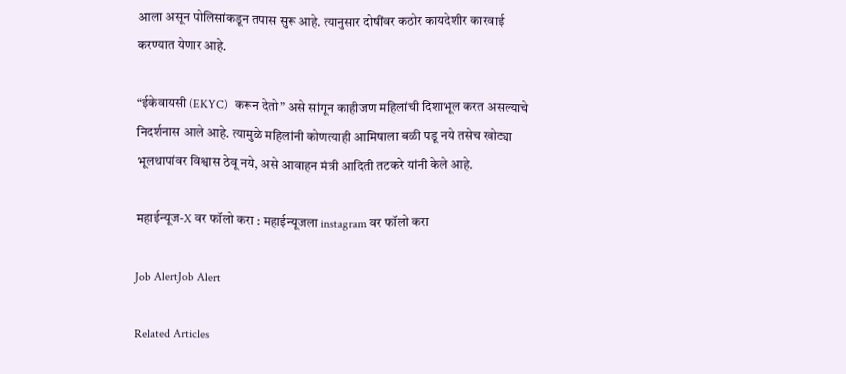आला असून पोलिसांकडून तपास सुरू आहे. त्यानुसार दोषींवर कठोर कायदेशीर कारवाई करण्यात येणार आहे.

“ईकेवायसी (EKYC)  करून देतो” असे सांगून काहीजण महिलांची दिशाभूल करत असल्याचे निदर्शनास आले आहे. त्यामुळे महिलांनी कोणत्याही आमिषाला बळी पडू नये तसेच खोट्या भूलथापांवर विश्वास ठेवू नये, असे आवाहन मंत्री आदिती तटकरे यांनी केले आहे.

महाईन्यूज-X वर फॉलो करा : महाईन्यूजला instagram वर फॉलो करा

Job AlertJob Alert

Related Articles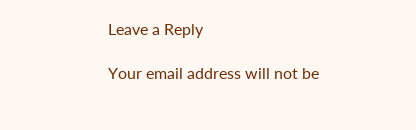Leave a Reply

Your email address will not be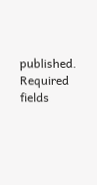published. Required fields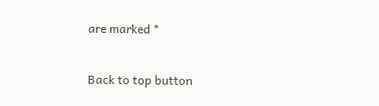are marked *

Back to top button